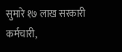सुमारे १७ लाख सरकारी कर्मचारी,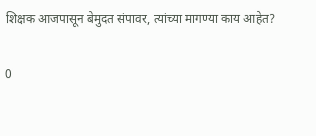शिक्षक आजपासून बेमुदत संपावर, त्यांच्या मागण्या काय आहेत?

0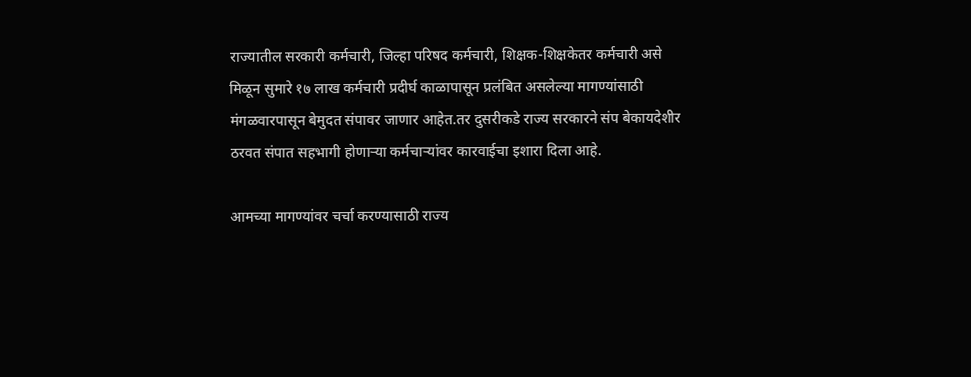राज्यातील सरकारी कर्मचारी, जिल्हा परिषद कर्मचारी, शिक्षक-शिक्षकेतर कर्मचारी असे मिळून सुमारे १७ लाख कर्मचारी प्रदीर्घ काळापासून प्रलंबित असलेल्या मागण्यांसाठी मंगळवारपासून बेमुदत संपावर जाणार आहेत.तर दुसरीकडे राज्य सरकारने संप बेकायदेशीर ठरवत संपात सहभागी होणाऱ्या कर्मचाऱ्यांवर कारवाईचा इशारा दिला आहे.

आमच्या मागण्यांवर चर्चा करण्यासाठी राज्य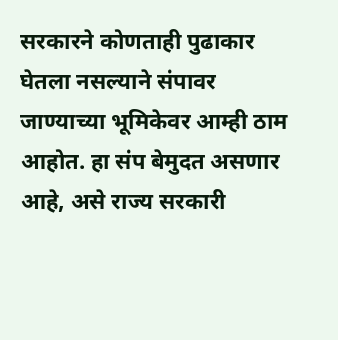सरकारने कोणताही पुढाकार घेतला नसल्याने संपावर जाण्याच्या भूमिकेवर आम्ही ठाम आहोत. हा संप बेमुदत असणार आहे, असे राज्य सरकारी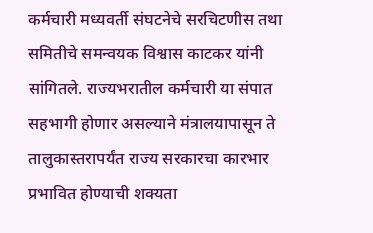कर्मचारी मध्यवर्ती संघटनेचे सरचिटणीस तथा समितीचे समन्वयक विश्वास काटकर यांनी सांगितले. राज्यभरातील कर्मचारी या संपात सहभागी होणार असल्याने मंत्रालयापासून ते तालुकास्तरापर्यंत राज्य सरकारचा कारभार प्रभावित होण्याची शक्यता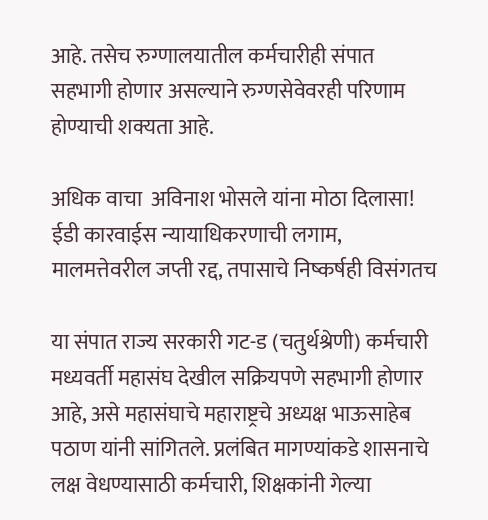आहे. तसेच रुग्णालयातील कर्मचारीही संपात सहभागी होणार असल्याने रुग्णसेवेवरही परिणाम होण्याची शक्यता आहे.

अधिक वाचा  अविनाश भोसले यांना मोठा दिलासा! ईडी कारवाईस न्यायाधिकरणाची लगाम, मालमत्तेवरील जप्ती रद्द, तपासाचे निष्कर्षही विसंगतच

या संपात राज्य सरकारी गट-ड (चतुर्थश्रेणी) कर्मचारी मध्यवर्ती महासंघ देखील सक्रियपणे सहभागी होणार आहे, असे महासंघाचे महाराष्ट्रचे अध्यक्ष भाऊसाहेब पठाण यांनी सांगितले. प्रलंबित मागण्यांकडे शासनाचे लक्ष वेधण्यासाठी कर्मचारी, शिक्षकांनी गेल्या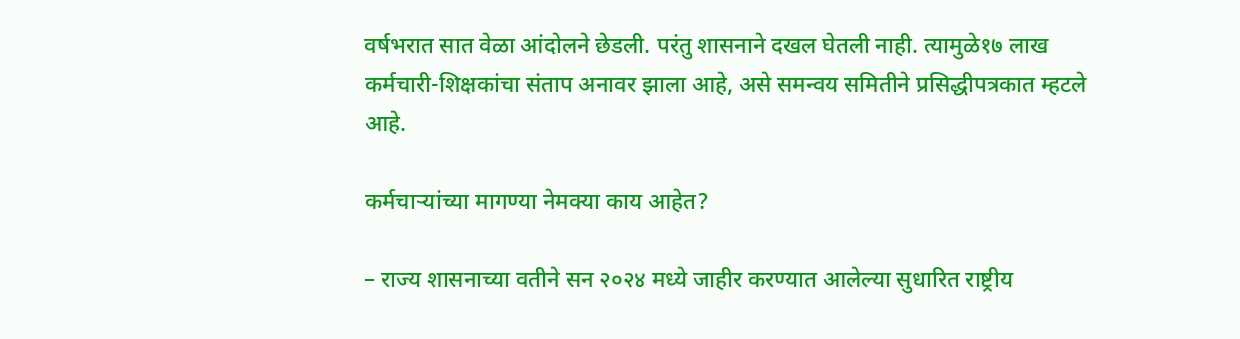वर्षभरात सात वेळा आंदोलने छेडली. परंतु शासनाने दखल घेतली नाही. त्यामुळे१७ लाख कर्मचारी-शिक्षकांचा संताप अनावर झाला आहे, असे समन्वय समितीने प्रसिद्धीपत्रकात म्हटले आहे.

कर्मचाऱ्यांच्या मागण्या नेमक्या काय आहेत?

– राज्य शासनाच्या वतीने सन २०२४ मध्ये जाहीर करण्यात आलेल्या सुधारित राष्ट्रीय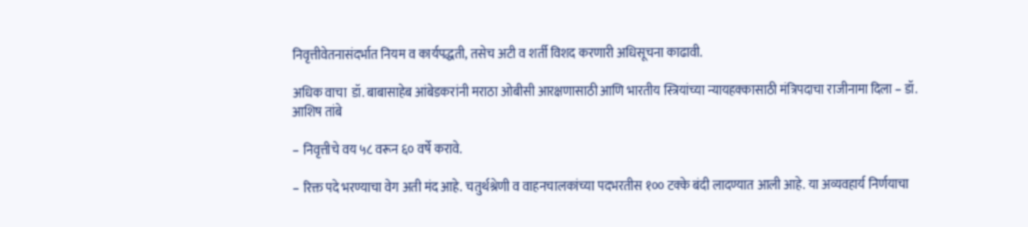निवृत्तीवेतनासंदर्भात नियम व कार्यपद्धती, तसेच अटी व शर्ती विशद करणारी अधिसूचना काढावी.

अधिक वाचा  डॉ. बाबासाहेब आंबेडकरांनी मराठा ओबीसी आरक्षणासाठी आणि भारतीय स्त्रियांच्या न्यायहक्कासाठी मंत्रिपदाचा राजीनामा दिला – डॉ. आशिष तांबे

– निवृत्तीचे वय ५८ वरून ६० वर्षे करावे.

– रिक्त पदे भरण्याचा वेग अती मंद आहे. चतुर्थश्रेणी व वाहनचालकांच्या पदभरतीस १०० टक्के बंदी लादण्यात आली आहे. या अव्यवहार्य निर्णयाचा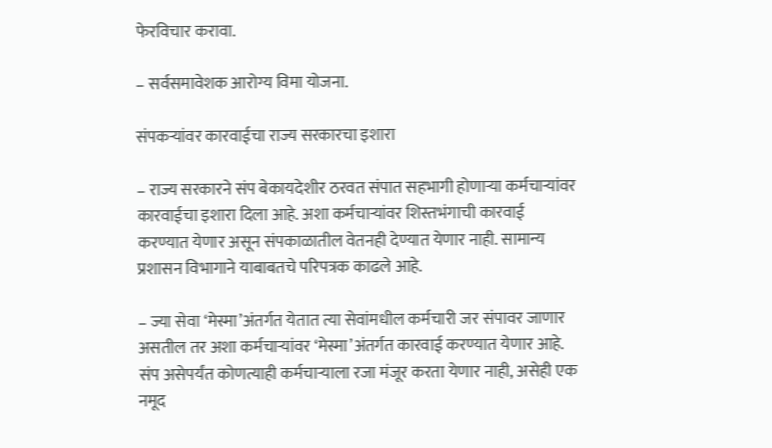फेरविचार करावा.

– सर्वसमावेशक आरोग्य विमा योजना.

संपकऱ्यांवर कारवाईचा राज्य सरकारचा इशारा

– राज्य सरकारने संप बेकायदेशीर ठरवत संपात सहभागी होणाऱ्या कर्मचाऱ्यांवर कारवाईचा इशारा दिला आहे. अशा कर्मचाऱ्यांवर शिस्तभंगाची कारवाई करण्यात येणार असून संपकाळातील वेतनही देण्यात येणार नाही. सामान्य प्रशासन विभागाने याबाबतचे परिपत्रक काढले आहे.

– ज्या सेवा ‘मेस्मा’अंतर्गत येतात त्या सेवांमधील कर्मचारी जर संपावर जाणार असतील तर अशा कर्मचाऱ्यांवर ‘मेस्मा’अंतर्गत कारवाई करण्यात येणार आहे. संप असेपर्यंत कोणत्याही कर्मचाऱ्याला रजा मंजूर करता येणार नाही, असेही एक नमूद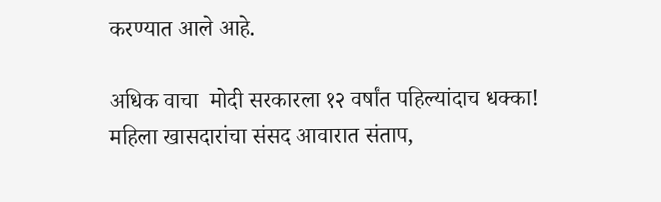करण्यात आले आहे.

अधिक वाचा  मोदी सरकारला १२ वर्षांत पहिल्यांदाच धक्का! महिला खासदारांचा संसद आवारात संताप,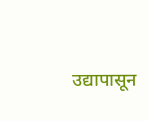उद्यापासून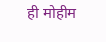ही मोहीम